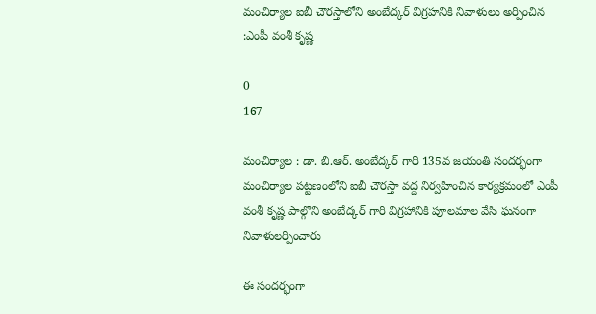మంచిర్యాల ఐబీ చౌరస్తాలోని అంబేద్కర్ విగ్రహనికి నివాళులు అర్పించిన :ఎంపీ వంశీ కృష్ణ

0
167

మంచిర్యాల : డా. బి.ఆర్. అంబేద్కర్ గారి 135వ జయంతి సందర్భంగా మంచిర్యాల పట్టణంలోని ఐబీ చౌరస్తా వద్ద నిర్వహించిన కార్యక్రమంలో ఎంపీ వంశీ కృష్ణ పాల్గొని అంబేద్కర్ గారి విగ్రహానికి పూలమాల వేసి ఘనంగా నివాళులర్పించారు

ఈ సందర్భంగా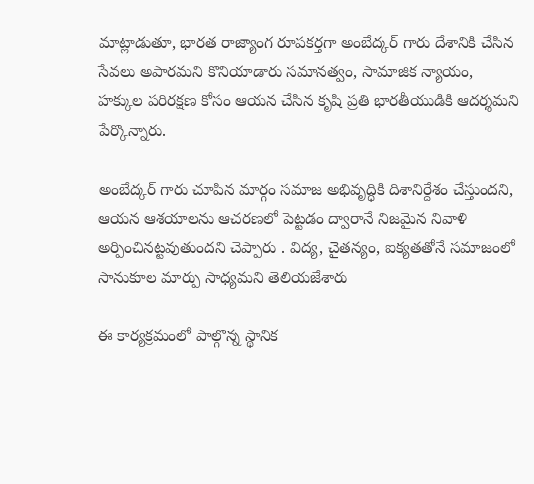మాట్లాడుతూ, భారత రాజ్యాంగ రూపకర్తగా అంబేద్కర్ గారు దేశానికి చేసిన సేవలు అపారమని కొనియాడారు సమానత్వం, సామాజిక న్యాయం, హక్కుల పరిరక్షణ కోసం ఆయన చేసిన కృషి ప్రతి భారతీయుడికి ఆదర్శమని పేర్కొన్నారు.

అంబేద్కర్ గారు చూపిన మార్గం సమాజ అభివృద్ధికి దిశానిర్దేశం చేస్తుందని, ఆయన ఆశయాలను ఆచరణలో పెట్టడం ద్వారానే నిజమైన నివాళి అర్పించినట్టవుతుందని చెప్పారు . విద్య, చైతన్యం, ఐక్యతతోనే సమాజంలో సానుకూల మార్పు సాధ్యమని తెలియజేశారు

ఈ కార్యక్రమంలో పాల్గొన్న స్థానిక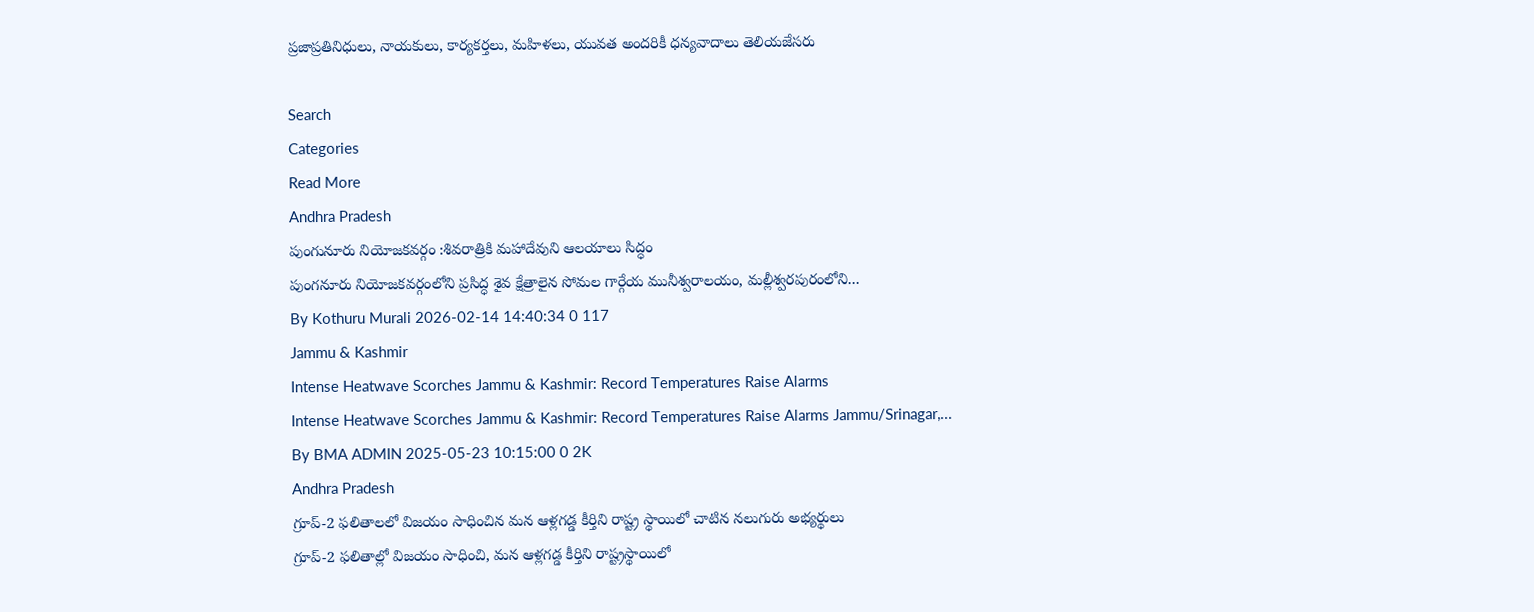ప్రజాప్రతినిధులు, నాయకులు, కార్యకర్తలు, మహిళలు, యువత అందరికీ ధన్యవాదాలు తెలియజేసరు

Search
Categories
Read More
Andhra Pradesh
పుంగునూరు నియోజకవర్గం :శివరాత్రికి మహాదేవుని ఆలయాలు సిద్ధం
పుంగనూరు నియోజకవర్గంలోని ప్రసిద్ధ శైవ క్షేత్రాలైన సోమల గార్గేయ మునీశ్వరాలయం, మల్లీశ్వరపురంలోని...
By Kothuru Murali 2026-02-14 14:40:34 0 117
Jammu & Kashmir
Intense Heatwave Scorches Jammu & Kashmir: Record Temperatures Raise Alarms
Intense Heatwave Scorches Jammu & Kashmir: Record Temperatures Raise Alarms Jammu/Srinagar,...
By BMA ADMIN 2025-05-23 10:15:00 0 2K
Andhra Pradesh
గ్రూప్-2 ఫలితాలలో విజయం సాధించిన మన ఆళ్లగడ్డ కీర్తిని రాష్ట్ర స్థాయిలో చాటిన నలుగురు అభ్యర్థులు
గ్రూప్-2 ఫలితాల్లో విజయం సాధించి, మన ఆళ్లగడ్డ కీర్తిని రాష్ట్రస్థాయిలో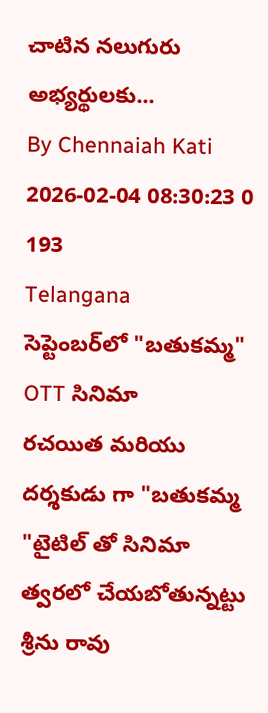చాటిన నలుగురు అభ్యర్థులకు...
By Chennaiah Kati 2026-02-04 08:30:23 0 193
Telangana
సెప్టెంబర్‌లో "బతుకమ్మ" OTT సినిమా
రచయిత మరియు దర్శకుడు గా "బతుకమ్మ "టైటిల్ తో సినిమా త్వరలో చేయబోతున్నట్టు శ్రీను రావు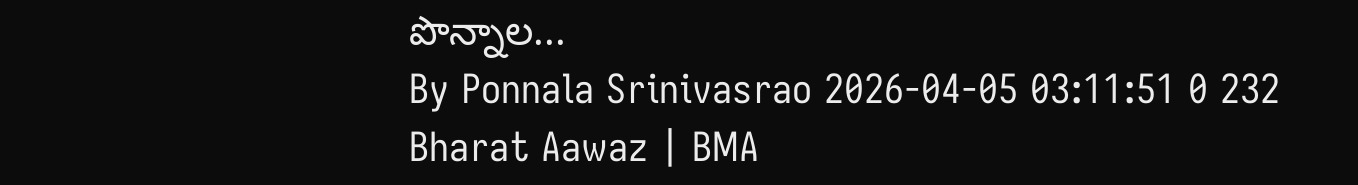పొన్నాల...
By Ponnala Srinivasrao 2026-04-05 03:11:51 0 232
Bharat Aawaz | BMA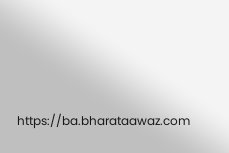https://ba.bharataawaz.com